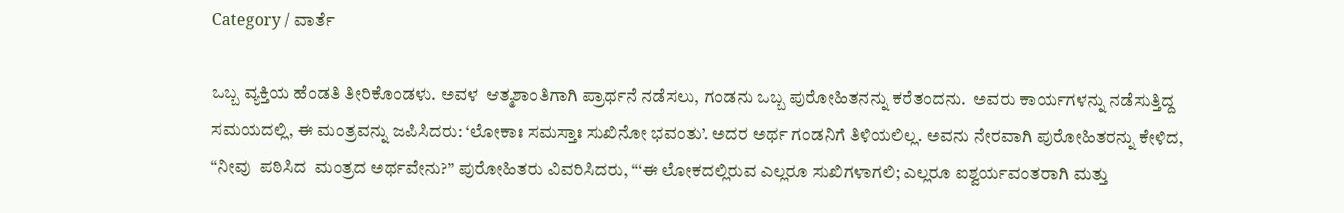Category / ವಾರ್ತೆ

ಒಬ್ಬ ವ್ಯಕ್ತಿಯ ಹೆಂಡತಿ ತೀರಿಕೊಂಡಳು. ಅವಳ  ಆತ್ಮಶಾಂತಿಗಾಗಿ ಪ್ರಾರ್ಥನೆ ನಡೆಸಲು, ಗಂಡನು ಒಬ್ಬ ಪುರೋಹಿತನನ್ನು ಕರೆತಂದನು.  ಅವರು ಕಾರ್ಯಗಳನ್ನು ನಡೆಸುತ್ತಿದ್ದ ಸಮಯದಲ್ಲಿ, ಈ ಮಂತ್ರವನ್ನು ಜಪಿಸಿದರು: ‘ಲೋಕಾಃ ಸಮಸ್ತಾಃ ಸುಖಿನೋ ಭವಂತು’. ಅದರ ಅರ್ಥ ಗಂಡನಿಗೆ ತಿಳಿಯಲಿಲ್ಲ. ಅವನು ನೇರವಾಗಿ ಪುರೋಹಿತರನ್ನು ಕೇಳಿದ, “ನೀವು  ಪಠಿಸಿದ  ಮಂತ್ರದ ಅರ್ಥವೇನು?” ಪುರೋಹಿತರು ವಿವರಿಸಿದರು, “‘ಈ ಲೋಕದಲ್ಲಿರುವ ಎಲ್ಲರೂ ಸುಖಿಗಳಾಗಲಿ; ಎಲ್ಲರೂ ಐಶ್ವರ್ಯವಂತರಾಗಿ ಮತ್ತು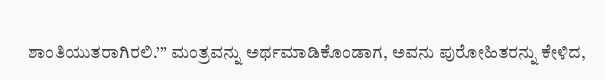ಶಾಂತಿಯುತರಾಗಿರಲಿ.’” ಮಂತ್ರವನ್ನು ಅರ್ಥಮಾಡಿಕೊಂಡಾಗ, ಅವನು ಪುರೋಹಿತರನ್ನು ಕೇಳಿದ,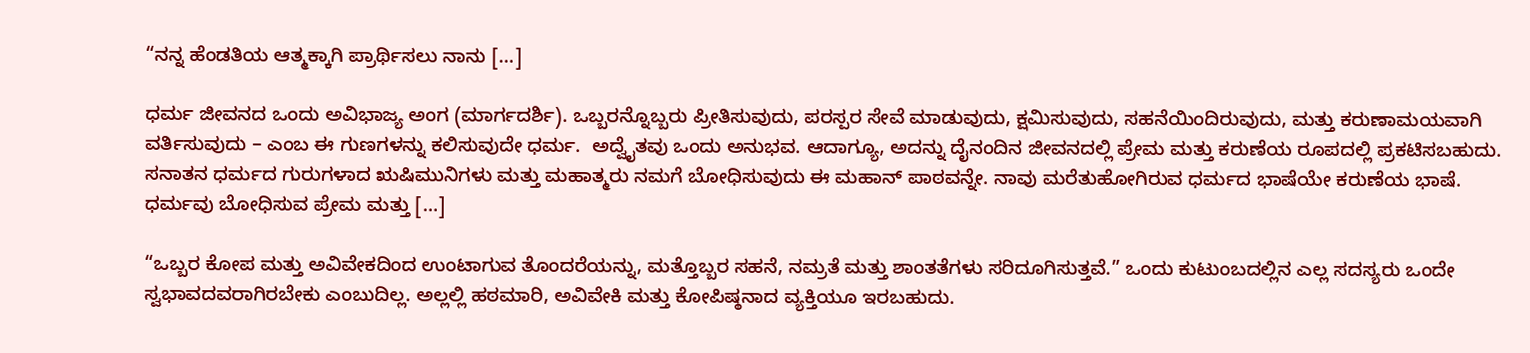“ನನ್ನ ಹೆಂಡತಿಯ ಆತ್ಮಕ್ಕಾಗಿ ಪ್ರಾರ್ಥಿಸಲು ನಾನು […]

ಧರ್ಮ ಜೀವನದ ಒಂದು ಅವಿಭಾಜ್ಯ ಅಂಗ (ಮಾರ್ಗದರ್ಶಿ). ಒಬ್ಬರನ್ನೊಬ್ಬರು ಪ್ರೀತಿಸುವುದು, ಪರಸ್ಪರ ಸೇವೆ ಮಾಡುವುದು, ಕ್ಷಮಿಸುವುದು, ಸಹನೆಯಿಂದಿರುವುದು, ಮತ್ತು ಕರುಣಾಮಯವಾಗಿ ವರ್ತಿಸುವುದು – ಎಂಬ ಈ ಗುಣಗಳನ್ನು ಕಲಿಸುವುದೇ ಧರ್ಮ.  ಅದ್ವೈತವು ಒಂದು ಅನುಭವ. ಆದಾಗ್ಯೂ, ಅದನ್ನು ದೈನಂದಿನ ಜೀವನದಲ್ಲಿ ಪ್ರೇಮ ಮತ್ತು ಕರುಣೆಯ ರೂಪದಲ್ಲಿ ಪ್ರಕಟಿಸಬಹುದು. ಸನಾತನ ಧರ್ಮದ ಗುರುಗಳಾದ ಋಷಿಮುನಿಗಳು ಮತ್ತು ಮಹಾತ್ಮರು ನಮಗೆ ಬೋಧಿಸುವುದು ಈ ಮಹಾನ್ ಪಾಠವನ್ನೇ. ನಾವು ಮರೆತುಹೋಗಿರುವ ಧರ್ಮದ ಭಾಷೆಯೇ ಕರುಣೆಯ ಭಾಷೆ. ಧರ್ಮವು ಬೋಧಿಸುವ ಪ್ರೇಮ ಮತ್ತು […]

“ಒಬ್ಬರ ಕೋಪ ಮತ್ತು ಅವಿವೇಕದಿಂದ ಉಂಟಾಗುವ ತೊಂದರೆಯನ್ನು, ಮತ್ತೊಬ್ಬರ ಸಹನೆ, ನಮ್ರತೆ ಮತ್ತು ಶಾಂತತೆಗಳು ಸರಿದೂಗಿಸುತ್ತವೆ.” ಒಂದು ಕುಟುಂಬದಲ್ಲಿನ ಎಲ್ಲ ಸದಸ್ಯರು ಒಂದೇ ಸ್ವಭಾವದವರಾಗಿರಬೇಕು ಎಂಬುದಿಲ್ಲ. ಅಲ್ಲಲ್ಲಿ ಹಠಮಾರಿ, ಅವಿವೇಕಿ ಮತ್ತು ಕೋಪಿಷ್ಠನಾದ ವ್ಯಕ್ತಿಯೂ ಇರಬಹುದು.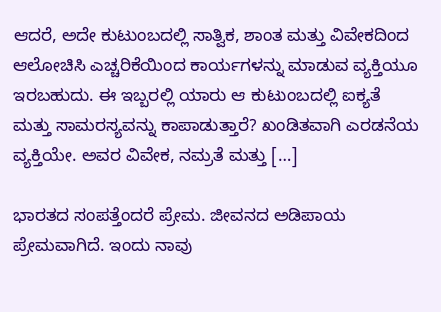ಆದರೆ, ಅದೇ ಕುಟುಂಬದಲ್ಲಿ ಸಾತ್ವಿಕ, ಶಾಂತ ಮತ್ತು ವಿವೇಕದಿಂದ ಆಲೋಚಿಸಿ ಎಚ್ಚರಿಕೆಯಿಂದ ಕಾರ್ಯಗಳನ್ನು ಮಾಡುವ ವ್ಯಕ್ತಿಯೂ ಇರಬಹುದು. ಈ ಇಬ್ಬರಲ್ಲಿ ಯಾರು ಆ ಕುಟುಂಬದಲ್ಲಿ ಐಕ್ಯತೆ ಮತ್ತು ಸಾಮರಸ್ಯವನ್ನು ಕಾಪಾಡುತ್ತಾರೆ? ಖಂಡಿತವಾಗಿ ಎರಡನೆಯ ವ್ಯಕ್ತಿಯೇ. ಅವರ ವಿವೇಕ, ನಮ್ರತೆ ಮತ್ತು […]

ಭಾರತದ ಸಂಪತ್ತೆಂದರೆ ಪ್ರೇಮ. ಜೀವನದ ಅಡಿಪಾಯ ಪ್ರೇಮವಾಗಿದೆ. ಇಂದು ನಾವು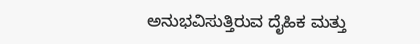ಅನುಭವಿಸುತ್ತಿರುವ ದೈಹಿಕ ಮತ್ತು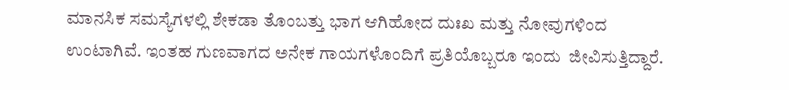ಮಾನಸಿಕ ಸಮಸ್ಯೆಗಳಲ್ಲಿ ಶೇಕಡಾ ತೊಂಬತ್ತು ಭಾಗ ಆಗಿಹೋದ ದುಃಖ ಮತ್ತು ನೋವುಗಳಿಂದ ಉಂಟಾಗಿವೆ. ಇಂತಹ ಗುಣವಾಗದ ಅನೇಕ ಗಾಯಗಳೊಂದಿಗೆ ಪ್ರತಿಯೊಬ್ಬರೂ ಇಂದು  ಜೀವಿಸುತ್ತಿದ್ದಾರೆ.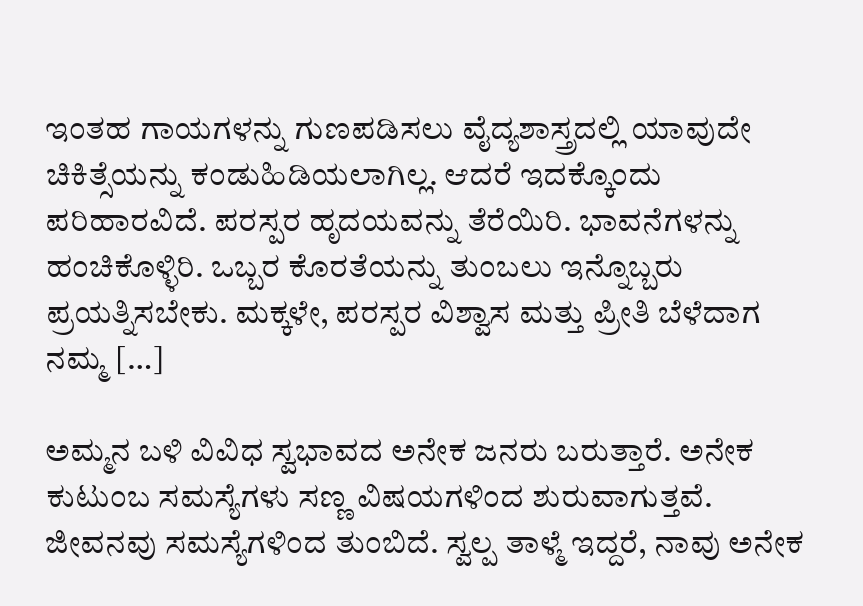ಇಂತಹ ಗಾಯಗಳನ್ನು ಗುಣಪಡಿಸಲು ವೈದ್ಯಶಾಸ್ತ್ರದಲ್ಲಿ ಯಾವುದೇ ಚಿಕಿತ್ಸೆಯನ್ನು ಕಂಡುಹಿಡಿಯಲಾಗಿಲ್ಲ. ಆದರೆ ಇದಕ್ಕೊಂದು ಪರಿಹಾರವಿದೆ. ಪರಸ್ಪರ ಹೃದಯವನ್ನು ತೆರೆಯಿರಿ. ಭಾವನೆಗಳನ್ನು ಹಂಚಿಕೊಳ್ಳಿರಿ. ಒಬ್ಬರ ಕೊರತೆಯನ್ನು ತುಂಬಲು ಇನ್ನೊಬ್ಬರು ಪ್ರಯತ್ನಿಸಬೇಕು. ಮಕ್ಕಳೇ, ಪರಸ್ಪರ ವಿಶ್ವಾಸ ಮತ್ತು ಪ್ರೀತಿ ಬೆಳೆದಾಗ ನಮ್ಮ […]

ಅಮ್ಮನ ಬಳಿ ವಿವಿಧ ಸ್ವಭಾವದ ಅನೇಕ ಜನರು ಬರುತ್ತಾರೆ. ಅನೇಕ ಕುಟುಂಬ ಸಮಸ್ಯೆಗಳು ಸಣ್ಣ ವಿಷಯಗಳಿಂದ ಶುರುವಾಗುತ್ತವೆ. ಜೀವನವು ಸಮಸ್ಯೆಗಳಿಂದ ತುಂಬಿದೆ. ಸ್ವಲ್ಪ ತಾಳ್ಮೆ ಇದ್ದರೆ, ನಾವು ಅನೇಕ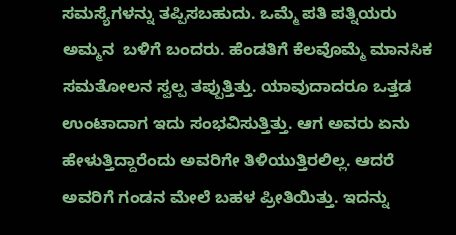ಸಮಸ್ಯೆಗಳನ್ನು ತಪ್ಪಿಸಬಹುದು. ಒಮ್ಮೆ ಪತಿ ಪತ್ನಿಯರು ಅಮ್ಮನ  ಬಳಿಗೆ ಬಂದರು. ಹೆಂಡತಿಗೆ ಕೆಲವೊಮ್ಮೆ ಮಾನಸಿಕ ಸಮತೋಲನ ಸ್ವಲ್ಪ ತಪ್ಪುತ್ತಿತ್ತು. ಯಾವುದಾದರೂ ಒತ್ತಡ ಉಂಟಾದಾಗ ಇದು ಸಂಭವಿಸುತ್ತಿತ್ತು. ಆಗ ಅವರು ಏನು ಹೇಳುತ್ತಿದ್ದಾರೆಂದು ಅವರಿಗೇ ತಿಳಿಯುತ್ತಿರಲಿಲ್ಲ. ಆದರೆ ಅವರಿಗೆ ಗಂಡನ ಮೇಲೆ ಬಹಳ ಪ್ರೀತಿಯಿತ್ತು. ಇದನ್ನು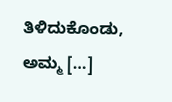ತಿಳಿದುಕೊಂಡು, ಅಮ್ಮ […]